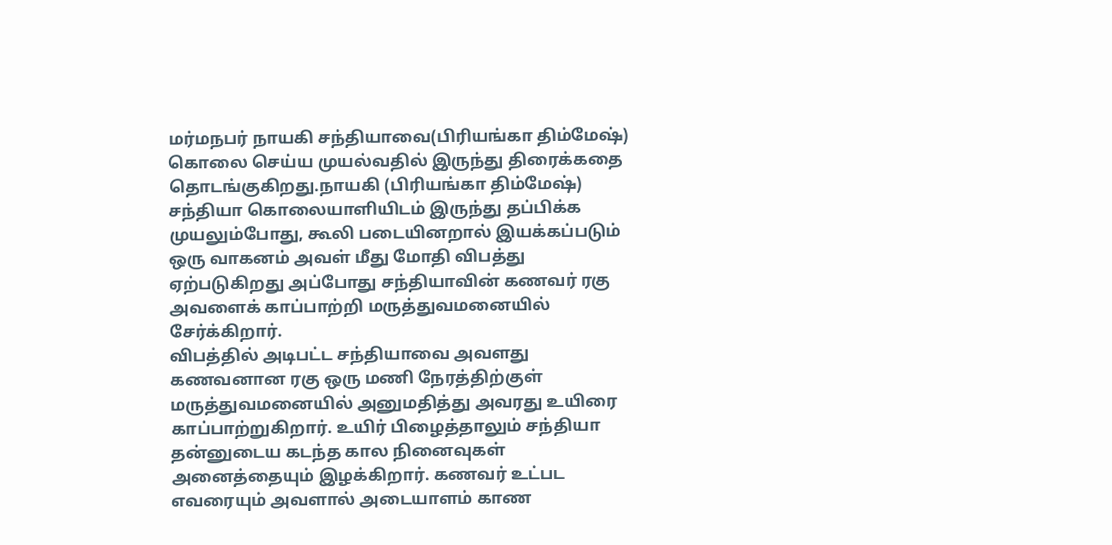மர்மநபர் நாயகி சந்தியாவை(பிரியங்கா திம்மேஷ்) கொலை செய்ய முயல்வதில் இருந்து திரைக்கதை தொடங்குகிறது.நாயகி (பிரியங்கா திம்மேஷ்) சந்தியா கொலையாளியிடம் இருந்து தப்பிக்க முயலும்போது, கூலி படையினறால் இயக்கப்படும் ஒரு வாகனம் அவள் மீது மோதி விபத்து ஏற்படுகிறது அப்போது சந்தியாவின் கணவர் ரகு அவளைக் காப்பாற்றி மருத்துவமனையில் சேர்க்கிறார்.
விபத்தில் அடிபட்ட சந்தியாவை அவளது கணவனான ரகு ஒரு மணி நேரத்திற்குள் மருத்துவமனையில் அனுமதித்து அவரது உயிரை காப்பாற்றுகிறார். உயிர் பிழைத்தாலும் சந்தியா தன்னுடைய கடந்த கால நினைவுகள் அனைத்தையும் இழக்கிறார். கணவர் உட்பட எவரையும் அவளால் அடையாளம் காண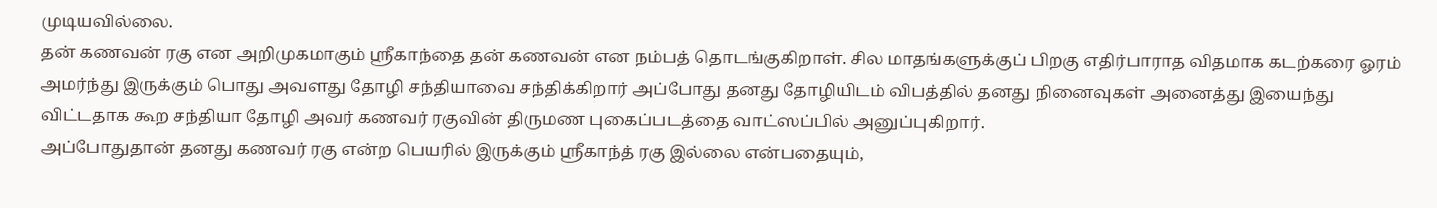முடியவில்லை.
தன் கணவன் ரகு என அறிமுகமாகும் ஸ்ரீகாந்தை தன் கணவன் என நம்பத் தொடங்குகிறாள். சில மாதங்களுக்குப் பிறகு எதிர்பாராத விதமாக கடற்கரை ஓரம் அமர்ந்து இருக்கும் பொது அவளது தோழி சந்தியாவை சந்திக்கிறார் அப்போது தனது தோழியிடம் விபத்தில் தனது நினைவுகள் அனைத்து இயைந்து விட்டதாக கூற சந்தியா தோழி அவர் கணவர் ரகுவின் திருமண புகைப்படத்தை வாட்ஸப்பில் அனுப்புகிறார்.
அப்போதுதான் தனது கணவர் ரகு என்ற பெயரில் இருக்கும் ஸ்ரீகாந்த் ரகு இல்லை என்பதையும்,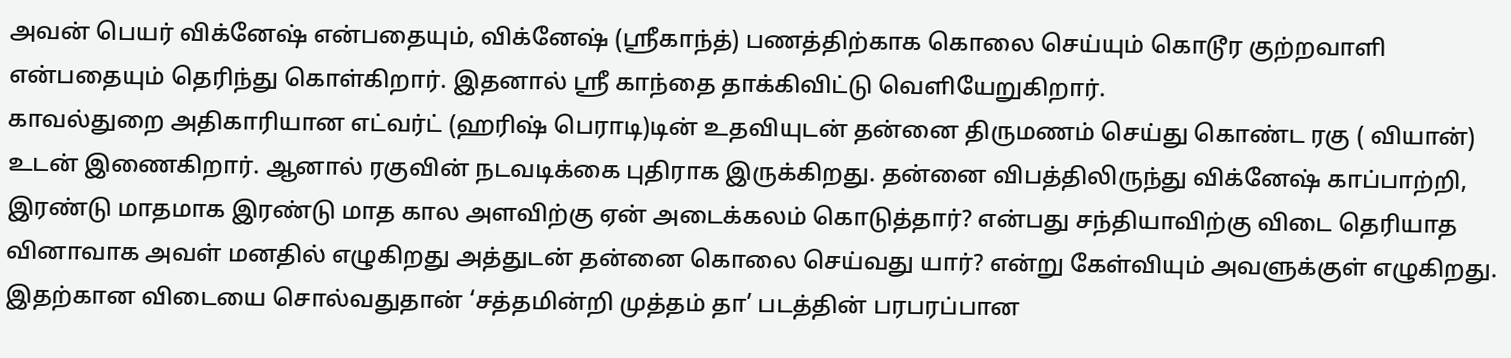அவன் பெயர் விக்னேஷ் என்பதையும், விக்னேஷ் (ஸ்ரீகாந்த்) பணத்திற்காக கொலை செய்யும் கொடூர குற்றவாளி என்பதையும் தெரிந்து கொள்கிறார். இதனால் ஸ்ரீ காந்தை தாக்கிவிட்டு வெளியேறுகிறார்.
காவல்துறை அதிகாரியான எட்வர்ட் (ஹரிஷ் பெராடி)டின் உதவியுடன் தன்னை திருமணம் செய்து கொண்ட ரகு ( வியான்) உடன் இணைகிறார். ஆனால் ரகுவின் நடவடிக்கை புதிராக இருக்கிறது. தன்னை விபத்திலிருந்து விக்னேஷ் காப்பாற்றி, இரண்டு மாதமாக இரண்டு மாத கால அளவிற்கு ஏன் அடைக்கலம் கொடுத்தார்? என்பது சந்தியாவிற்கு விடை தெரியாத வினாவாக அவள் மனதில் எழுகிறது அத்துடன் தன்னை கொலை செய்வது யார்? என்று கேள்வியும் அவளுக்குள் எழுகிறது. இதற்கான விடையை சொல்வதுதான் ‘சத்தமின்றி முத்தம் தா’ படத்தின் பரபரப்பான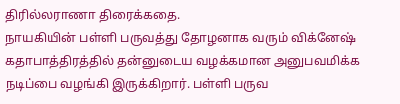திரில்லராணா திரைக்கதை.
நாயகியின் பள்ளி பருவத்து தோழனாக வரும் விக்னேஷ் கதாபாத்திரத்தில் தன்னுடைய வழக்கமான அனுபவமிக்க நடிப்பை வழங்கி இருக்கிறார். பள்ளி பருவ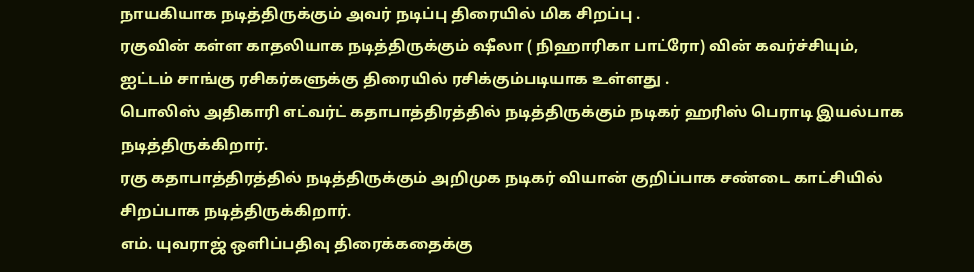நாயகியாக நடித்திருக்கும் அவர் நடிப்பு திரையில் மிக சிறப்பு .
ரகுவின் கள்ள காதலியாக நடித்திருக்கும் ஷீலா ( நிஹாரிகா பாட்ரோ) வின் கவர்ச்சியும், ஐட்டம் சாங்கு ரசிகர்களுக்கு திரையில் ரசிக்கும்படியாக உள்ளது .
பொலிஸ் அதிகாரி எட்வர்ட் கதாபாத்திரத்தில் நடித்திருக்கும் நடிகர் ஹரிஸ் பெராடி இயல்பாக நடித்திருக்கிறார்.
ரகு கதாபாத்திரத்தில் நடித்திருக்கும் அறிமுக நடிகர் வியான் குறிப்பாக சண்டை காட்சியில் சிறப்பாக நடித்திருக்கிறார்.
எம். யுவராஜ் ஒளிப்பதிவு திரைக்கதைக்கு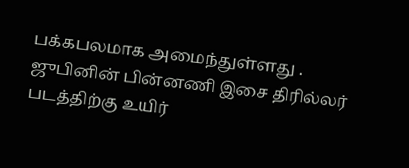பக்கபலமாக அமைந்துள்ளது . ஜுபினின் பின்னணி இசை திரில்லர் படத்திற்கு உயிர்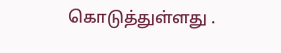கொடுத்துள்ளது .